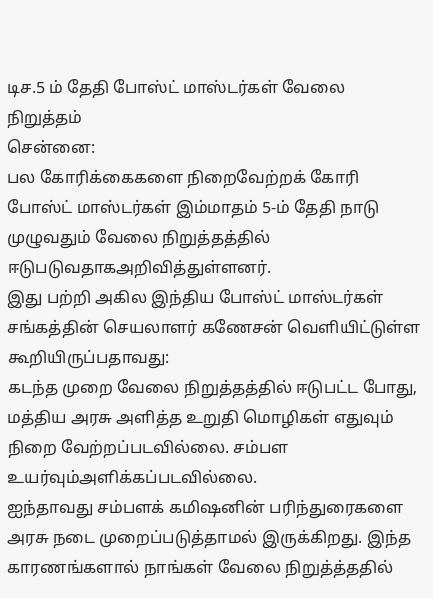டிச.5 ம் தேதி போஸ்ட் மாஸ்டர்கள் வேலை நிறுத்தம்
சென்னை:
பல கோரிக்கைகளை நிறைவேற்றக் கோரி போஸ்ட் மாஸ்டர்கள் இம்மாதம் 5-ம் தேதி நாடு முழுவதும் வேலை நிறுத்தத்தில் ஈடுபடுவதாகஅறிவித்துள்ளனர்.
இது பற்றி அகில இந்திய போஸ்ட் மாஸ்டர்கள் சங்கத்தின் செயலாளர் கணேசன் வெளியிட்டுள்ள கூறியிருப்பதாவது:
கடந்த முறை வேலை நிறுத்தத்தில் ஈடுபட்ட போது, மத்திய அரசு அளித்த உறுதி மொழிகள் எதுவும் நிறை வேற்றப்படவில்லை. சம்பள உயர்வும்அளிக்கப்படவில்லை.
ஐந்தாவது சம்பளக் கமிஷனின் பரிந்துரைகளை அரசு நடை முறைப்படுத்தாமல் இருக்கிறது. இந்த காரணங்களால் நாங்கள் வேலை நிறுத்த்ததில்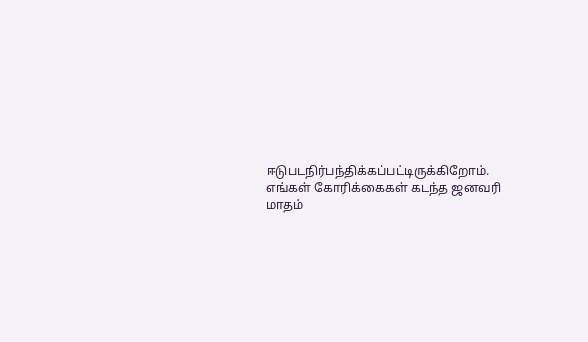ஈடுபடநிர்பந்திக்கப்பட்டிருக்கிறோம். எங்கள் கோரிக்கைகள் கடந்த ஜனவரி மாதம்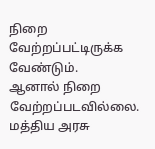நிறை வேற்றப்பட்டிருக்க வேண்டும்.
ஆனால் நிறை வேற்றப்படவில்லை. மத்திய அரசு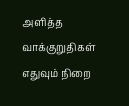அளித்த வாக்குறுதிகள் எதுவும் நிறை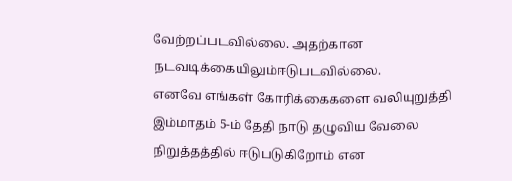வேற்றப்படவில்லை. அதற்கான நடவடிக்கையிலும்ஈடுபடவில்லை.
எனவே எங்கள் கோரிக்கைகளை வலியுறுத்தி இம்மாதம் 5-ம் தேதி நாடு தழுவிய வேலை நிறுத்தத்தில் ஈடுபடுகிறோம் என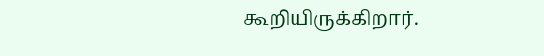கூறியிருக்கிறார்.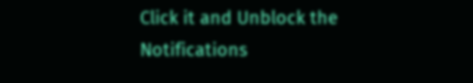Click it and Unblock the Notifications